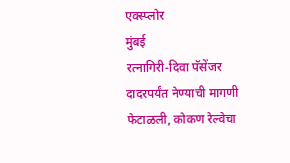एक्स्प्लोर
मुंबई
रत्नागिरी-दिवा पॅसेंजर दादरपर्यंत नेण्याची मागणी फेटाळली, कोकण रेल्वेचा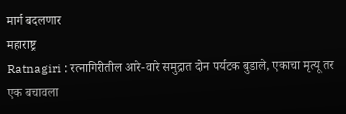मार्ग बदलणार
महाराष्ट्र
Ratnagiri : रत्नागिरीतील आरे-वारे समुद्रात दोन पर्यटक बुडाले, एकाचा मृत्यू तर एक बचावला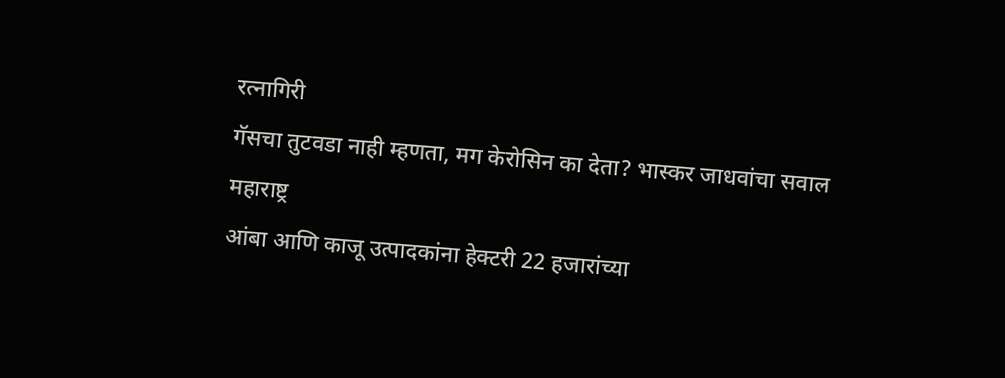रत्नागिरी
गॅसचा तुटवडा नाही म्हणता, मग केरोसिन का देता? भास्कर जाधवांचा सवाल
महाराष्ट्र
आंबा आणि काजू उत्पादकांना हेक्टरी 22 हजारांच्या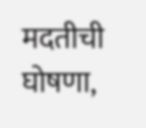मदतीची घोषणा,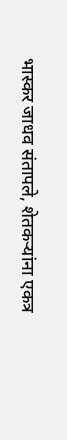भास्कर जाधव संतापले, शेतकऱ्यांना एकत्र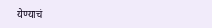येण्याचं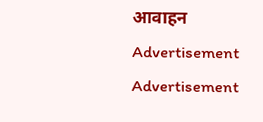आवाहन
Advertisement
Advertisement